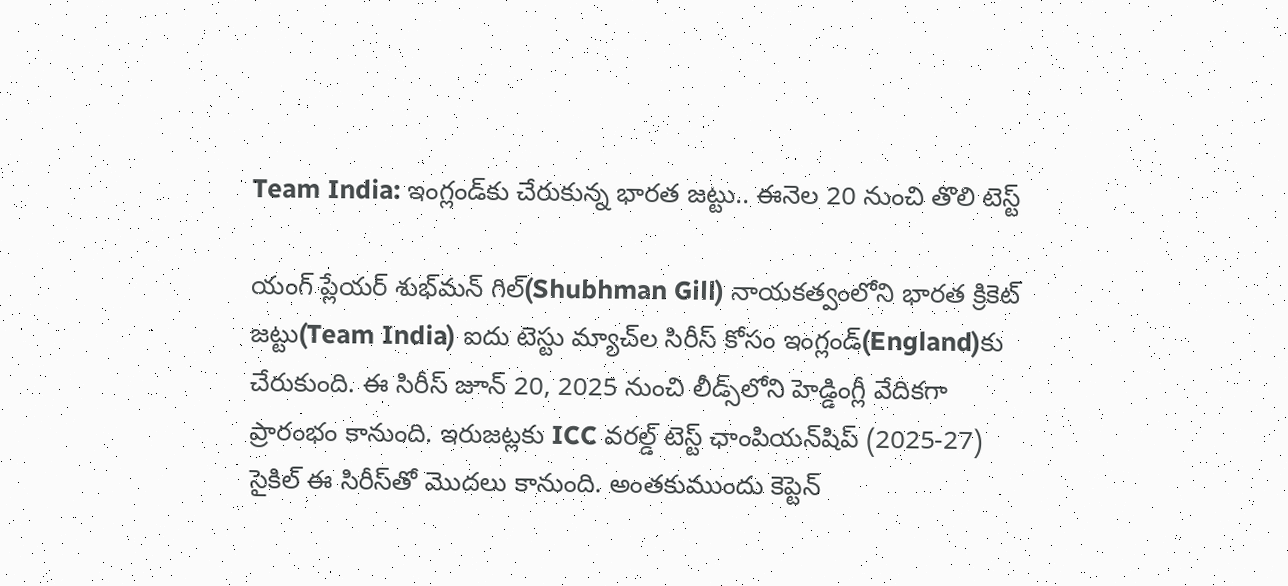Team India: ఇంగ్లండ్‌కు చేరుకున్న భారత జట్టు.. ఈనెల 20 నుంచి తొలి టెస్ట్

యంగ్ ప్లేయర్ శుభ్‌మన్ గిల్(Shubhman Gill) నాయకత్వంలోని భారత క్రికెట్ జట్టు(Team India) ఐదు టెస్టు మ్యాచ్‌ల సిరీస్ కోసం ఇంగ్లండ్‌(England)కు చేరుకుంది. ఈ సిరీస్ జూన్ 20, 2025 నుంచి లీడ్స్‌లోని హెడ్డింగ్లీ వేదికగా ప్రారంభం కానుంది. ఇరుజట్లకు ICC వరల్డ్ టెస్ట్ ఛాంపియన్‌షిప్ (2025-27) సైకిల్‌ ఈ సిరీస్‌తో మొదలు కానుంది. అంతకుముందు కెప్టెన్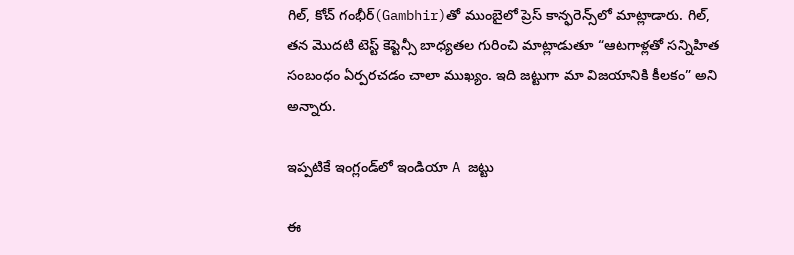గిల్, కోచ్ గంభీర్‌(Gambhir)తో ముంబైలో ప్రెస్ కాన్ఫరెన్స్‌లో మాట్లాడారు. గిల్, తన మొదటి టెస్ట్ కెప్టెన్సీ బాధ్యతల గురించి మాట్లాడుతూ “ఆటగాళ్లతో సన్నిహిత సంబంధం ఏర్పరచడం చాలా ముఖ్యం. ఇది జట్టుగా మా విజయానికి కీలకం” అని అన్నారు.

ఇప్పటికే ఇంగ్లండ్‌లో ఇండియా A జట్టు

ఈ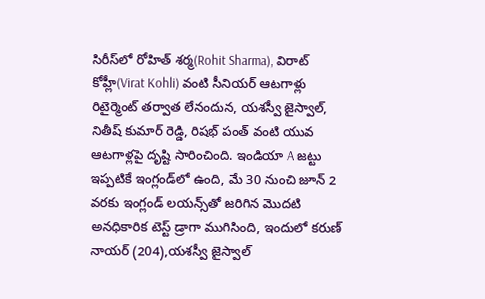సిరీస్‌లో రోహిత్ శర్మ(Rohit Sharma), విరాట్ కోహ్లీ(Virat Kohli) వంటి సీనియర్ ఆటగాళ్లు రిటైర్మెంట్ తర్వాత లేనందున, యశస్వీ జైస్వాల్, నితీష్ కుమార్ రెడ్డి, రిషభ్ పంత్ వంటి యువ ఆటగాళ్లపై దృష్టి సారించింది. ఇండియా A జట్టు ఇప్పటికే ఇంగ్లండ్‌లో ఉంది, మే 30 నుంచి జూన్ 2 వరకు ఇంగ్లండ్ లయన్స్‌తో జరిగిన మొదటి అనధికారిక టెస్ట్ డ్రాగా ముగిసింది, ఇందులో కరుణ్ నాయర్ (204),యశస్వీ జైస్వాల్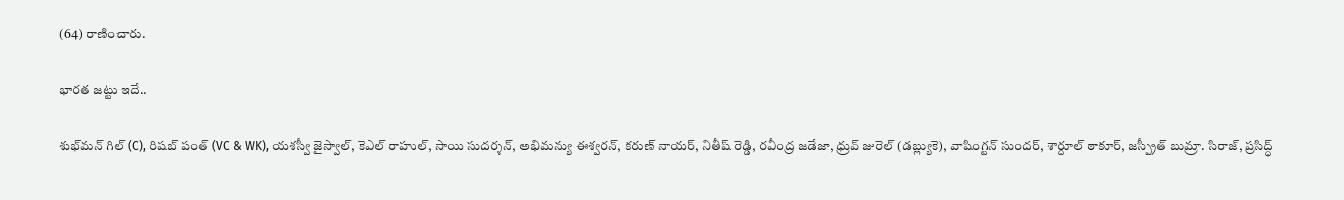(64) రాణించారు.

భారత జట్టు ఇదే..

శుభ్‌మన్ గిల్ (C), రిషబ్ పంత్ (VC & WK), యశస్వీ జైస్వాల్, కెఎల్ రాహుల్, సాయి సుదర్శన్, అభిమన్యు ఈశ్వరన్, కరుణ్ నాయర్, నితీష్ రెడ్డి, రవీంద్ర జడేజా, ధ్రువ్ జురెల్ (డబ్ల్యుకె), వాషింగ్టన్ సుందర్, శార్దూల్ ఠాకూర్, జస్ప్రీత్ బుమ్రా. సిరాజ్, ప్రసిద్ధ్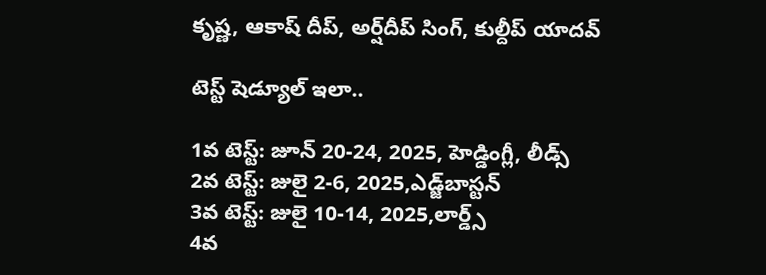కృష్ణ, ఆకాష్ దీప్, అర్ష్‌దీప్ సింగ్, కుల్దీప్ యాదవ్

టెస్ట్ షెడ్యూల్ ఇలా..

1వ టెస్ట్: జూన్ 20-24, 2025, హెడ్డింగ్లీ, లీడ్స్
2వ టెస్ట్: జులై 2-6, 2025,ఎడ్జ్‌బాస్టన్
3వ టెస్ట్: జులై 10-14, 2025,లార్డ్స్
4వ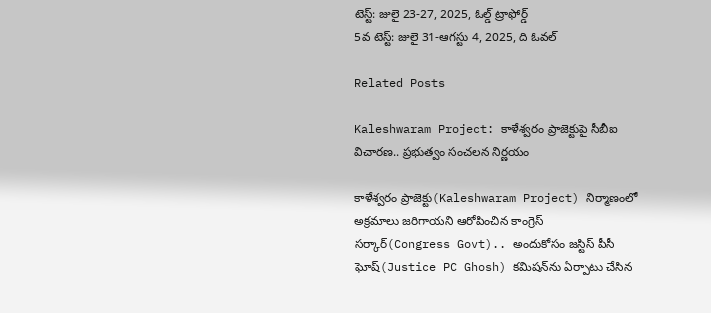టెస్ట్: జులై 23-27, 2025, ఓల్డ్ ట్రాఫోర్డ్
5వ టెస్ట్: జులై 31-ఆగస్టు 4, 2025, ది ఓవల్

Related Posts

Kaleshwaram Project: కాళేశ్వరం ప్రాజెక్టుపై సీబీఐ విచారణ.. ప్రభుత్వం సంచలన నిర్ణయం

కాళేశ్వరం ప్రాజెక్టు(Kaleshwaram Project) నిర్మాణంలో అక్రమాలు జరిగాయని ఆరోపించిన కాంగ్రెస్ సర్కార్(Congress Govt).. అందుకోసం జస్టిస్ పీసీ ఘోష్(Justice PC Ghosh) కమిషన్‌ను ఏర్పాటు చేసిన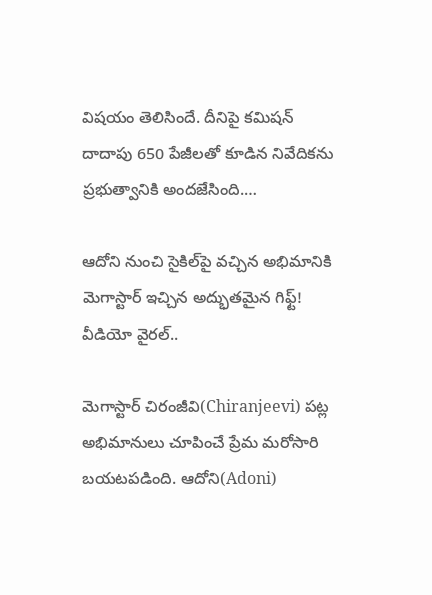విషయం తెలిసిందే. దీనిపై కమిషన్ దాదాపు 650 పేజీలతో కూడిన నివేదికను ప్రభుత్వానికి అందజేసింది.…

ఆదోని నుంచి సైకిల్‌పై వచ్చిన అభిమానికి మెగాస్టార్ ఇచ్చిన అద్భుతమైన గిఫ్ట్! వీడియో వైరల్..

మెగాస్టార్ చిరంజీవి(Chiranjeevi) పట్ల అభిమానులు చూపించే ప్రేమ మరోసారి బయటపడింది. ఆదోని(Adoni)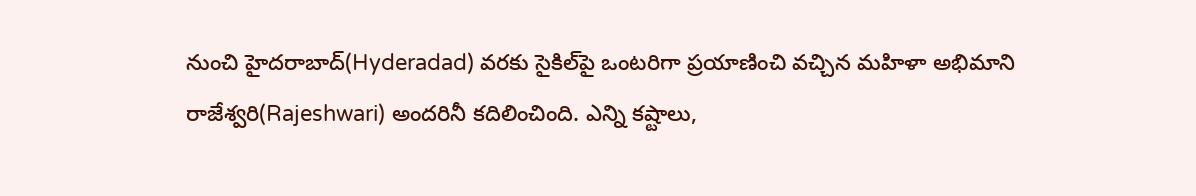నుంచి హైదరాబాద్(Hyderadad) వరకు సైకిల్‌పై ఒంటరిగా ప్రయాణించి వచ్చిన మహిళా అభిమాని రాజేశ్వరి(Rajeshwari) అందరినీ కదిలించింది. ఎన్ని కష్టాలు,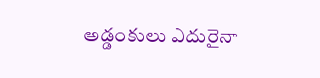అడ్డంకులు ఎదురైనా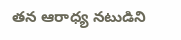తన ఆరాధ్య నటుడిని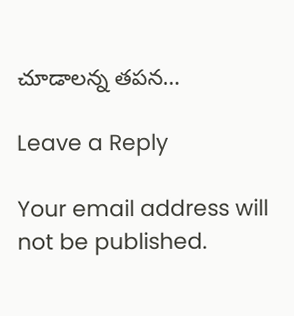చూడాలన్న తపన…

Leave a Reply

Your email address will not be published.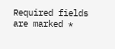Required fields are marked *